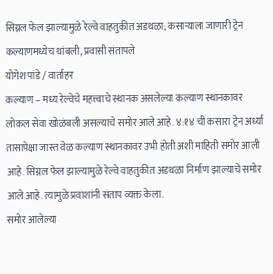सिग्नल फेल झाल्यामुळे रेल्वे वाहतुकीत अडथळा; कसाऱ्याला जाणारी ट्रेन कल्याणमध्येच थांबली, प्रवासी संतापले
योगेश पांडे / वार्ताहर
कल्याण – मध्य रेल्वेचे महत्त्वाचे स्थानक असलेल्या कल्याण स्थानकावर लोकल सेवा खोळंबली असल्याचे समोर आले आहे. ४:१४ ची कसारा ट्रेन अर्ध्या तासापेक्षा जास्त वेळ कल्याण स्थानकावर उभी होती अशी माहिती समोर आली आहे. सिग्नल फेल झाल्यामुळे रेल्वे वाहतुकीत अडथळा निर्माण झाल्याचे समोर आले आहे. त्यामुळे प्रवाशांनी संताप व्यक्त केला.
समोर आलेल्या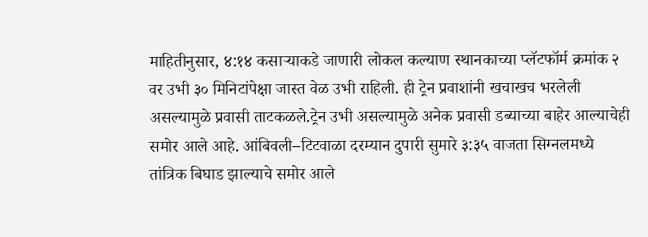माहितीनुसार, ४:१४ कसाऱ्याकडे जाणारी लोकल कल्याण स्थानकाच्या प्लॅटफॉर्म क्रमांक २ वर उभी ३० मिनिटांपेक्षा जास्त वेळ उभी राहिली. ही ट्रेन प्रवाशांनी खचाखच भरलेली असल्यामुळे प्रवासी ताटकळले.ट्रेन उभी असल्यामुळे अनेक प्रवासी डब्याच्या बाहेर आल्याचेही समोर आले आहे. आंबिवली–टिटवाळा दरम्यान दुपारी सुमारे ३:३५ वाजता सिग्नलमध्ये तांत्रिक बिघाड झाल्याचे समोर आले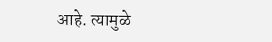आहे. त्यामुळे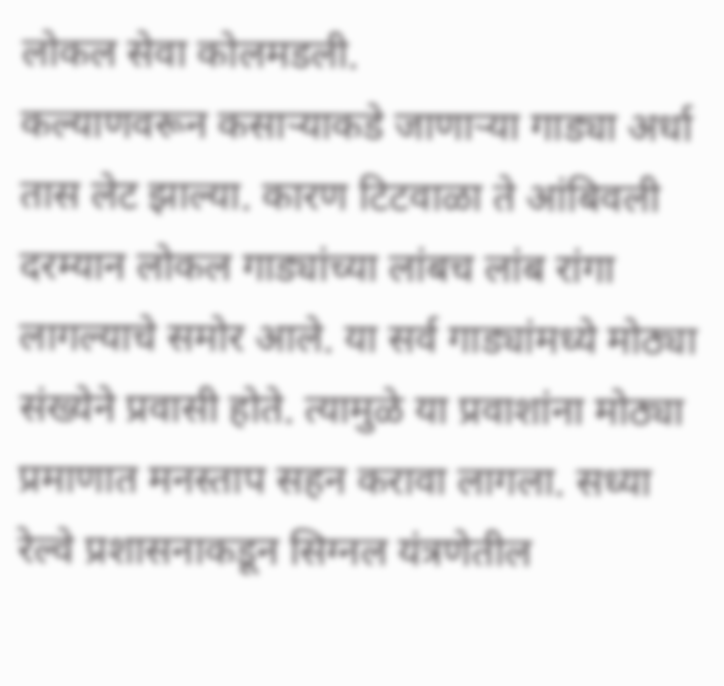लोकल सेवा कोलमडली.
कल्याणवरून कसाऱ्याकडे जाणाऱ्या गाड्या अर्धा तास लेट झाल्या. कारण टिटवाळा ते आंबिवली दरम्यान लोकल गाड्यांच्या लांबच लांब रांगा लागल्याचे समोर आले. या सर्व गाड्यांमध्ये मोठ्या संख्येने प्रवासी होते. त्यामुळे या प्रवाशांना मोठ्या प्रमाणात मनस्ताप सहन करावा लागला. सध्या रेल्वे प्रशासनाकडून सिग्नल यंत्रणेतील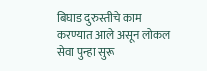बिघाड दुरुस्तीचे काम करण्यात आले असून लोकल सेवा पुन्हा सुरू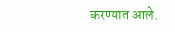करण्यात आले.